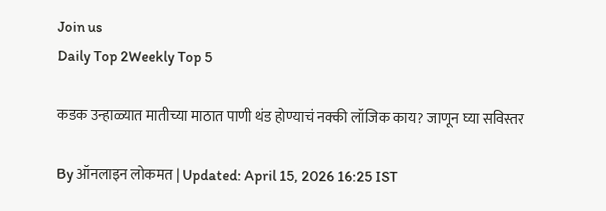Join us
Daily Top 2Weekly Top 5

कडक उन्हाळ्यात मातीच्या माठात पाणी थंड होण्याचं नक्की लॉजिक काय? जाणून घ्या सविस्तर

By ऑनलाइन लोकमत | Updated: April 15, 2026 16:25 IST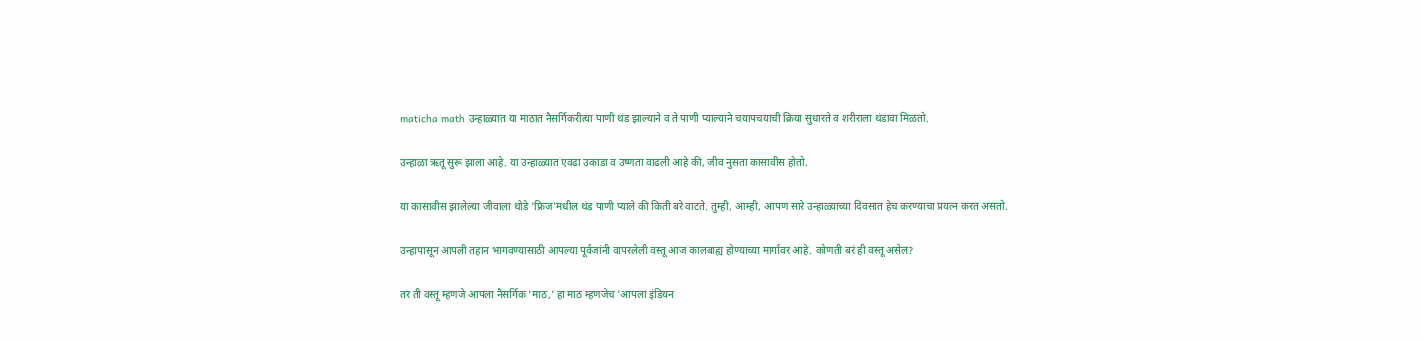maticha math उन्हाळ्यात या माठात नैसर्गिकरीत्या पाणी थंड झाल्याने व ते पाणी प्याल्याने चयापचयाची क्रिया सुधारते व शरीराला थंडावा मिळतो.

उन्हाळा ऋतू सुरू झाला आहे. या उन्हाळ्यात एवढा उकाडा व उष्णता वाढली आहे की, जीव नुसता कासावीस होतो.

या कासावीस झालेल्या जीवाला थोडे 'फ्रिज'मधील थंड पाणी प्याले की किती बरे वाटते. तुम्ही, आम्ही, आपण सारे उन्हाळ्याच्या दिवसात हेच करण्याचा प्रयत्न करत असतो.

उन्हापासून आपली तहान भागवण्यासाठी आपल्या पूर्वजांनी वापरलेली वस्तू आज कालबाह्य होण्याच्या मार्गावर आहे. कोणती बरं ही वस्तू असेल?

तर ती वस्तू म्हणजे आपला नैसर्गिक 'माठ,' हा माठ म्हणजेच 'आपला इंडियन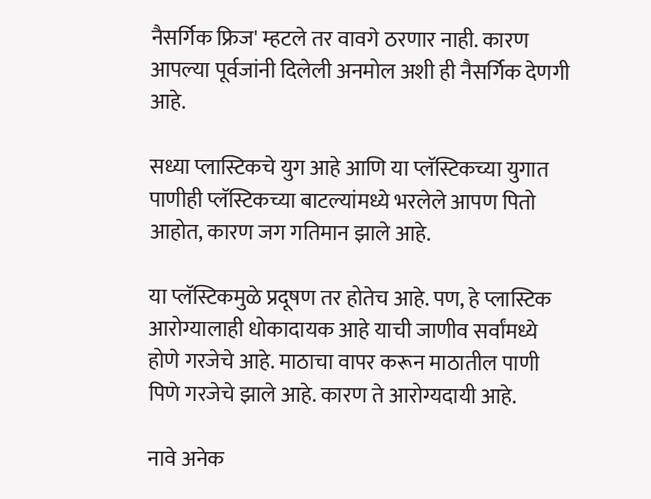नैसर्गिक फ्रिज' म्हटले तर वावगे ठरणार नाही. कारण आपल्या पूर्वजांनी दिलेली अनमोल अशी ही नैसर्गिक देणगी आहे.

सध्या प्लास्टिकचे युग आहे आणि या प्लॅस्टिकच्या युगात पाणीही प्लॅस्टिकच्या बाटल्यांमध्ये भरलेले आपण पितो आहोत, कारण जग गतिमान झाले आहे.

या प्लॅस्टिकमुळे प्रदूषण तर होतेच आहे. पण, हे प्लास्टिक आरोग्यालाही धोकादायक आहे याची जाणीव सर्वांमध्ये होणे गरजेचे आहे. माठाचा वापर करून माठातील पाणी पिणे गरजेचे झाले आहे. कारण ते आरोग्यदायी आहे.

नावे अनेक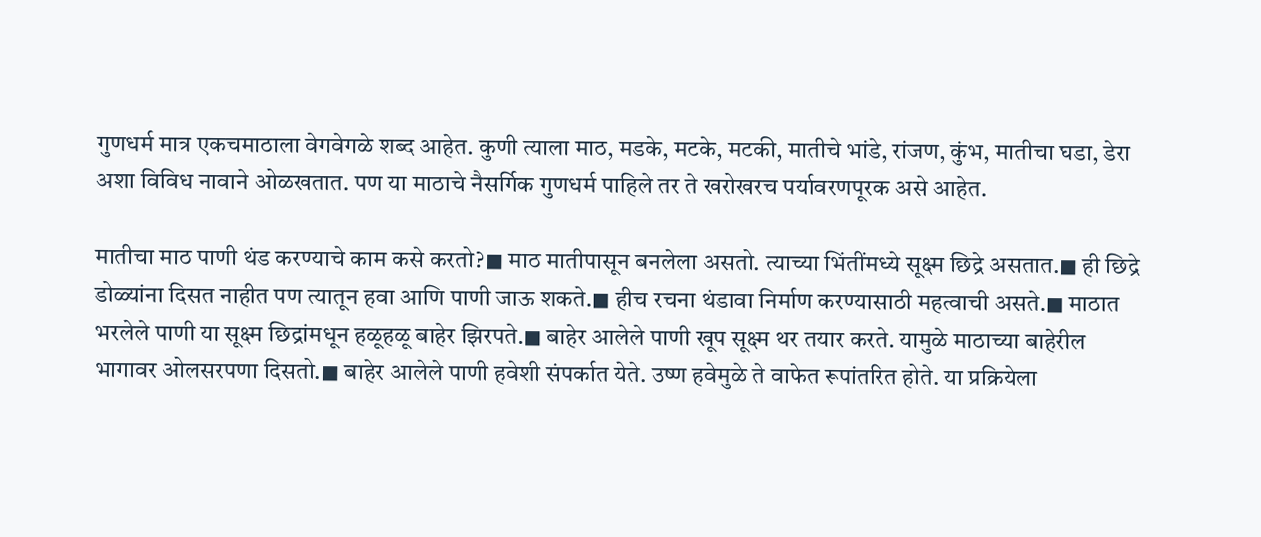गुणधर्म मात्र एकचमाठाला वेगवेगळे शब्द आहेत. कुणी त्याला माठ, मडके, मटके, मटकी, मातीचे भांडे, रांजण, कुंभ, मातीचा घडा, डेरा अशा विविध नावाने ओळखतात. पण या माठाचे नैसर्गिक गुणधर्म पाहिले तर ते खरोखरच पर्यावरणपूरक असे आहेत.

मातीचा माठ पाणी थंड करण्याचे काम कसे करतो?◼ माठ मातीपासून बनलेला असतो. त्याच्या भिंतींमध्ये सूक्ष्म छिद्रे असतात.◼ ही छिद्रे डोळ्यांना दिसत नाहीत पण त्यातून हवा आणि पाणी जाऊ शकते.◼ हीच रचना थंडावा निर्माण करण्यासाठी महत्वाची असते.◼ माठात भरलेले पाणी या सूक्ष्म छिद्रांमधून हळूहळू बाहेर झिरपते.◼ बाहेर आलेले पाणी खूप सूक्ष्म थर तयार करते. यामुळे माठाच्या बाहेरील भागावर ओलसरपणा दिसतो.◼ बाहेर आलेले पाणी हवेशी संपर्कात येते. उष्ण हवेमुळे ते वाफेत रूपांतरित होते. या प्रक्रियेला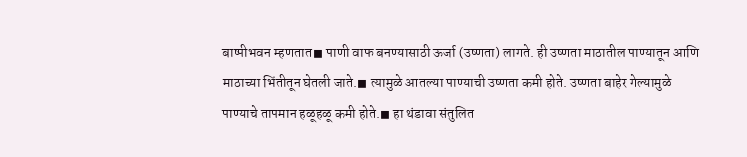बाष्पीभवन म्हणतात◼ पाणी वाफ बनण्यासाठी ऊर्जा (उष्णता) लागते. ही उष्णता माठातील पाण्यातून आणि माठाच्या भिंतीतून घेतली जाते.◼ त्यामुळे आतल्या पाण्याची उष्णता कमी होते. उष्णता बाहेर गेल्यामुळे पाण्याचे तापमान हळूहळू कमी होते.◼ हा थंडावा संतुलित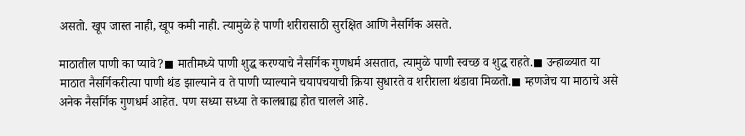असतो. खूप जास्त नाही, खूप कमी नाही. त्यामुळे हे पाणी शरीरासाठी सुरक्षित आणि नैसर्गिक असते.

माठातील पाणी का प्यावे?◼ मातीमध्ये पाणी शुद्ध करण्याचे नैसर्गिक गुणधर्म असतात, त्यामुळे पाणी स्वच्छ व शुद्ध राहते.◼ उन्हाळ्यात या माठात नैसर्गिकरीत्या पाणी थंड झाल्याने व ते पाणी प्याल्याने चयापचयाची क्रिया सुधारते व शरीराला थंडावा मिळतो.◼ म्हणजेच या माठाचे असे अनेक नैसर्गिक गुणधर्म आहेत. पण सध्या सध्या ते कालबाह्य होत चालले आहे.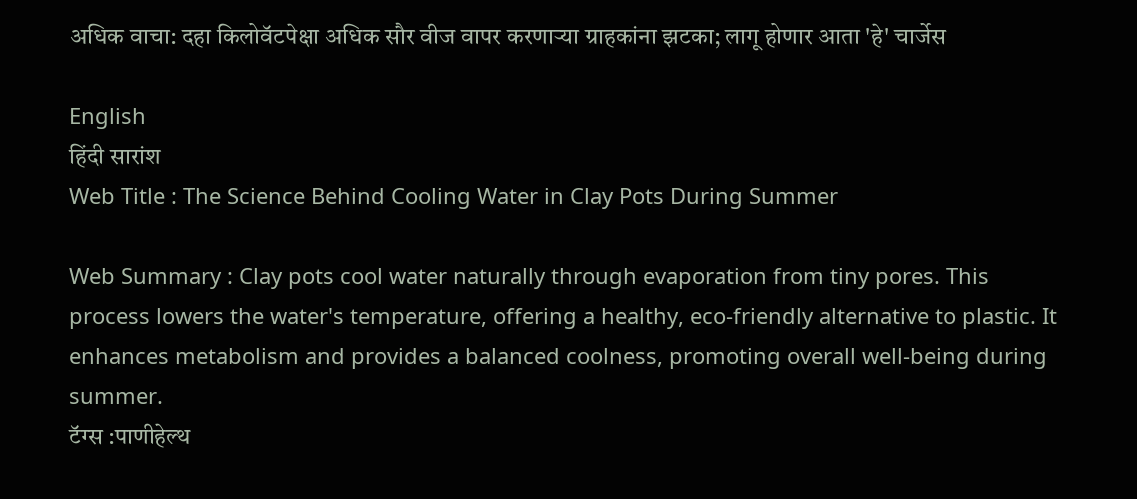अधिक वाचा: दहा किलोवॅटपेक्षा अधिक सौर वीज वापर करणाऱ्या ग्राहकांना झटका; लागू होणार आता 'हे' चार्जेस

English
हिंदी सारांश
Web Title : The Science Behind Cooling Water in Clay Pots During Summer

Web Summary : Clay pots cool water naturally through evaporation from tiny pores. This process lowers the water's temperature, offering a healthy, eco-friendly alternative to plastic. It enhances metabolism and provides a balanced coolness, promoting overall well-being during summer.
टॅग्स :पाणीहेल्थ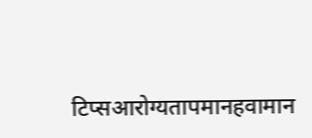टिप्सआरोग्यतापमानहवामान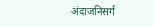अंदाजनिसर्ग